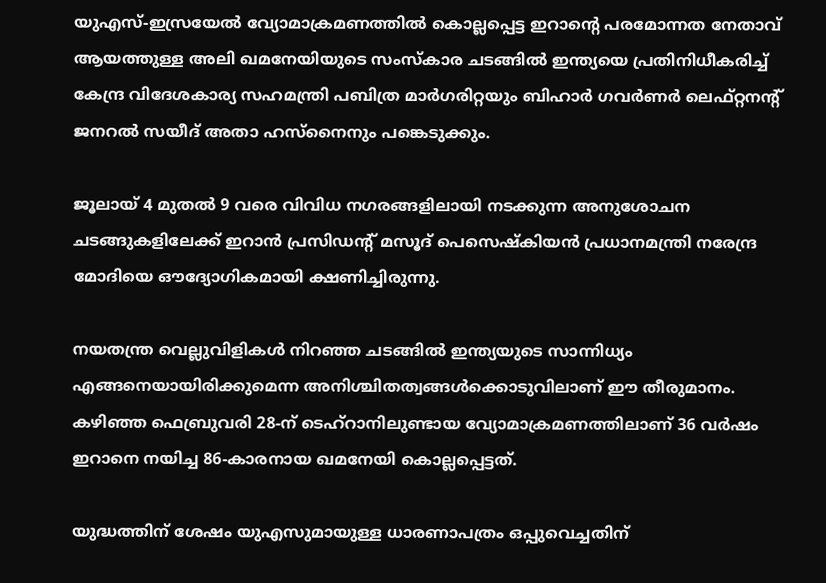യുഎസ്-ഇസ്രയേൽ വ്യോമാക്രമണത്തിൽ കൊല്ലപ്പെട്ട ഇറാന്റെ പരമോന്നത നേതാവ് ആയത്തുള്ള അലി ഖമനേയിയുടെ സംസ്‌കാര ചടങ്ങിൽ ഇന്ത്യയെ പ്രതിനിധീകരിച്ച് കേന്ദ്ര വിദേശകാര്യ സഹമന്ത്രി പബിത്ര മാർഗരിറ്റയും ബിഹാർ ഗവർണർ ലെഫ്റ്റനന്റ് ജനറൽ സയീദ് അതാ ഹസ്‌നൈനും പങ്കെടുക്കും.

ജൂലായ് 4 മുതൽ 9 വരെ വിവിധ നഗരങ്ങളിലായി നടക്കുന്ന അനുശോചന ചടങ്ങുകളിലേക്ക് ഇറാൻ പ്രസിഡന്റ് മസൂദ് പെസെഷ്‌കിയൻ പ്രധാനമന്ത്രി നരേന്ദ്ര മോദിയെ ഔദ്യോഗികമായി ക്ഷണിച്ചിരുന്നു.

നയതന്ത്ര വെല്ലുവിളികൾ നിറഞ്ഞ ചടങ്ങിൽ ഇന്ത്യയുടെ സാന്നിധ്യം എങ്ങനെയായിരിക്കുമെന്ന അനിശ്ചിതത്വങ്ങൾക്കൊടുവിലാണ് ഈ തീരുമാനം. കഴിഞ്ഞ ഫെബ്രുവരി 28-ന് ടെഹ്റാനിലുണ്ടായ വ്യോമാക്രമണത്തിലാണ് 36 വർഷം ഇറാനെ നയിച്ച 86-കാരനായ ഖമനേയി കൊല്ലപ്പെട്ടത്.

യുദ്ധത്തിന് ശേഷം യുഎസുമായുള്ള ധാരണാപത്രം ഒപ്പുവെച്ചതിന്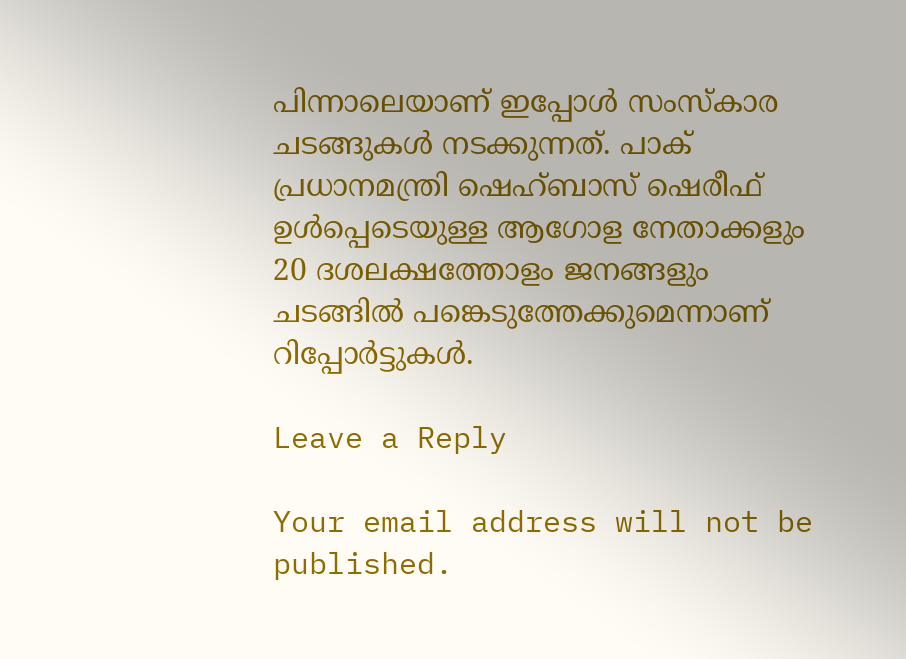പിന്നാലെയാണ് ഇപ്പോൾ സംസ്‌കാര ചടങ്ങുകൾ നടക്കുന്നത്. പാക് പ്രധാനമന്ത്രി ഷെഹ്ബാസ് ഷെരീഫ് ഉൾപ്പെടെയുള്ള ആഗോള നേതാക്കളും 20 ദശലക്ഷത്തോളം ജനങ്ങളും ചടങ്ങിൽ പങ്കെടുത്തേക്കുമെന്നാണ് റിപ്പോർട്ടുകൾ.

Leave a Reply

Your email address will not be published.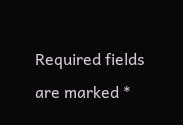Required fields are marked *